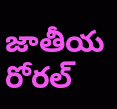జాతీయ రోరల్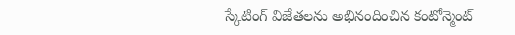స్కేటింగ్ విజేతలను అభినందించిన కంటోన్మెంట్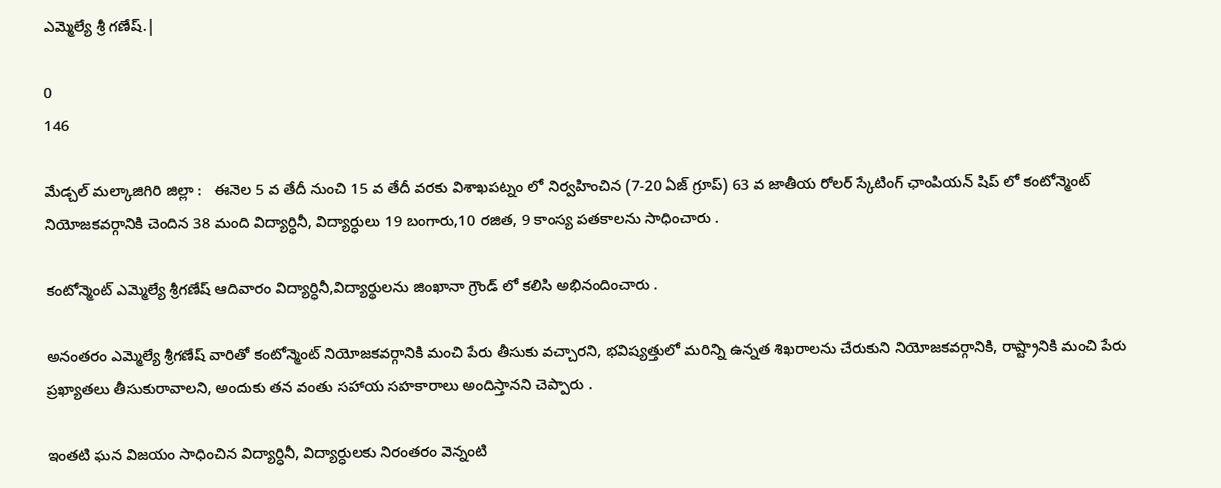ఎమ్మెల్యే శ్రీ గణేష్.|

0
146

మేడ్చల్ మల్కాజిగిరి జిల్లా :   ఈనెల 5 వ తేదీ నుంచి 15 వ తేదీ వరకు విశాఖపట్నం లో నిర్వహించిన (7-20 ఏజ్ గ్రూప్) 63 వ జాతీయ రోలర్ స్కేటింగ్ ఛాంపియన్ షిప్ లో కంటోన్మెంట్ నియోజకవర్గానికి చెందిన 38 మంది విద్యార్ధినీ, విద్యార్ధులు 19 బంగారు,10 రజిత, 9 కాంస్య పతకాలను సాధించారు .

కంటోన్మెంట్ ఎమ్మెల్యే శ్రీగణేష్ ఆదివారం విద్యార్ధినీ,విద్యార్థులను జింఖానా గ్రౌండ్ లో కలిసి అభినందించారు .

అనంతరం ఎమ్మెల్యే శ్రీగణేష్ వారితో కంటోన్మెంట్ నియోజకవర్గానికి మంచి పేరు తీసుకు వచ్చారని, భవిష్యత్తులో మరిన్ని ఉన్నత శిఖరాలను చేరుకుని నియోజకవర్గానికి, రాష్ట్రానికి మంచి పేరు ప్రఖ్యాతలు తీసుకురావాలని, అందుకు తన వంతు సహాయ సహకారాలు అందిస్తానని చెప్పారు .

ఇంతటి ఘన విజయం సాధించిన విద్యార్ధినీ, విద్యార్ధులకు నిరంతరం వెన్నంటి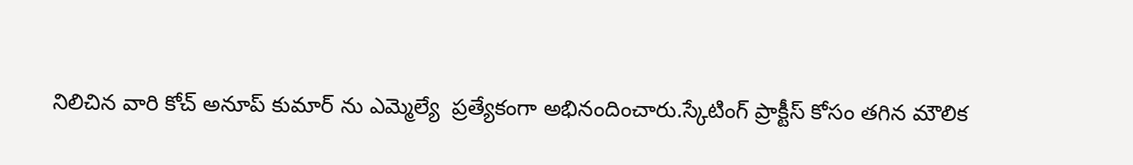నిలిచిన వారి కోచ్ అనూప్ కుమార్ ను ఎమ్మెల్యే  ప్రత్యేకంగా అభినందించారు.స్కేటింగ్ ప్రాక్టీస్ కోసం తగిన మౌలిక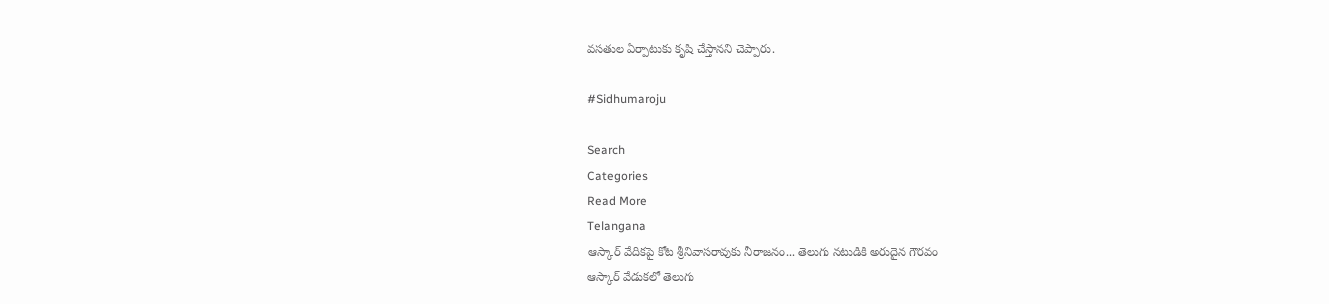వసతుల ఏర్పాటుకు కృషి చేస్తానని చెప్పారు.

#Sidhumaroju

Search
Categories
Read More
Telangana
ఆస్కార్ వేదికపై కోట శ్రీనివాసరావుకు నీరాజనం... తెలుగు నటుడికి అరుదైన గౌరవం
ఆస్కార్ వేడుకలో తెలుగు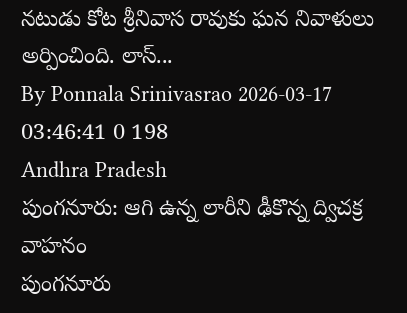నటుడు కోట శ్రీనివాస రావుకు ఘన నివాళులు అర్పించింది. లాస్...
By Ponnala Srinivasrao 2026-03-17 03:46:41 0 198
Andhra Pradesh
పుంగనూరు: ఆగి ఉన్న లారీని ఢీకొన్న ద్విచక్ర వాహనం
పుంగనూరు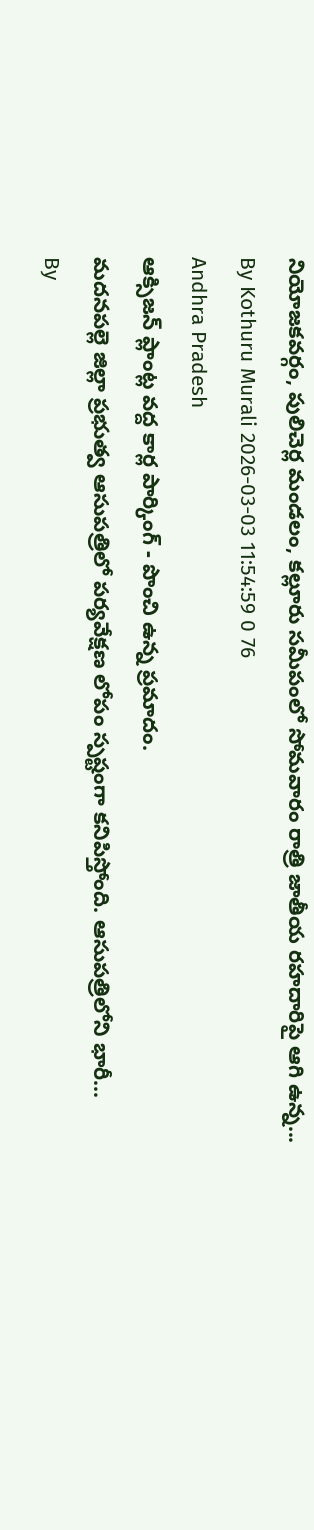నియోజకవర్గం, పులిచెర్ల మండలం, కల్లూరు సమీపంలో సోమవారం రాత్రి జాతీయ రహదారిపై ఆగి ఉన్న...
By Kothuru Murali 2026-03-03 11:54:59 0 76
Andhra Pradesh
ఆక్సిజన్ ప్లాంట్ల వద్ద కార్ల పార్కింగ్ - పొంచి ఉన్న ప్రమాదం.
మదనపల్లె జిల్లా ప్రభుత్వ ఆసుపత్రిలో పర్యవేక్షణ లోపం స్పష్టంగా కనిపిస్తోంది. ఆసుపత్రిలోని భారీ...
By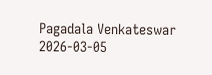Pagadala Venkateswar 2026-03-05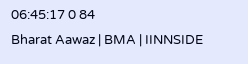06:45:17 0 84
Bharat Aawaz | BMA | IINNSIDE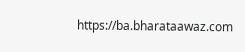https://ba.bharataawaz.com